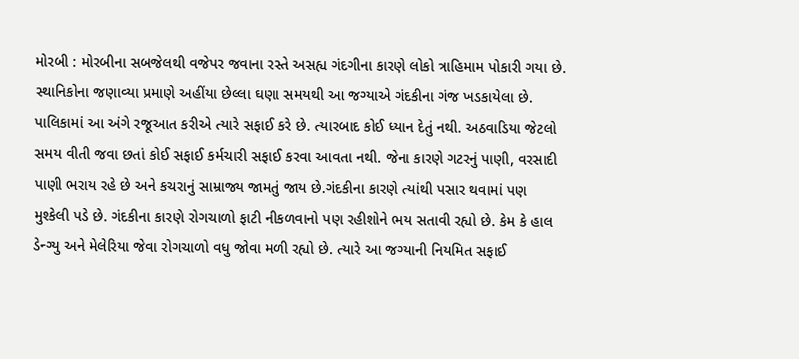મોરબી : મોરબીના સબજેલથી વજેપર જવાના રસ્તે અસહ્ય ગંદગીના કારણે લોકો ત્રાહિમામ પોકારી ગયા છે. સ્થાનિકોના જણાવ્યા પ્રમાણે અહીંયા છેલ્લા ઘણા સમયથી આ જગ્યાએ ગંદકીના ગંજ ખડકાયેલા છે. પાલિકામાં આ અંગે રજૂઆત કરીએ ત્યારે સફાઈ કરે છે. ત્યારબાદ કોઈ ધ્યાન દેતું નથી. અઠવાડિયા જેટલો સમય વીતી જવા છતાં કોઈ સફાઈ કર્મચારી સફાઈ કરવા આવતા નથી. જેના કારણે ગટરનું પાણી, વરસાદી પાણી ભરાય રહે છે અને કચરાનું સામ્રાજ્ય જામતું જાય છે.ગંદકીના કારણે ત્યાંથી પસાર થવામાં પણ મુશ્કેલી પડે છે. ગંદકીના કારણે રોગચાળો ફાટી નીકળવાનો પણ રહીશોને ભય સતાવી રહ્યો છે. કેમ કે હાલ ડેન્ગ્યુ અને મેલેરિયા જેવા રોગચાળો વધુ જોવા મળી રહ્યો છે. ત્યારે આ જગ્યાની નિયમિત સફાઈ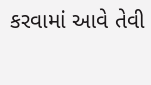કરવામાં આવે તેવી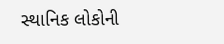સ્થાનિક લોકોની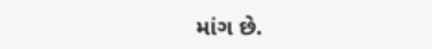માંગ છે.